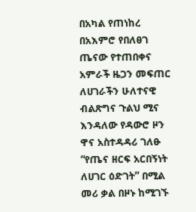በአካል የጠነከረ በአእምሮ የበለፀገ ጤናው የተጠበቀና አምራች ዜጋን መፍጠር ለሀገራችን ሁለተናዊ ብልጽግና ጉልህ ሚና እንዳለው የዳውሮ ዞን ዋና አስተዳዳሪ ገለፁ
“የጤና ዘርፍ አርበኝነት ለሀገር ዕድገት” በሚል መሪ ቃል በዞኑ ከሚገኙ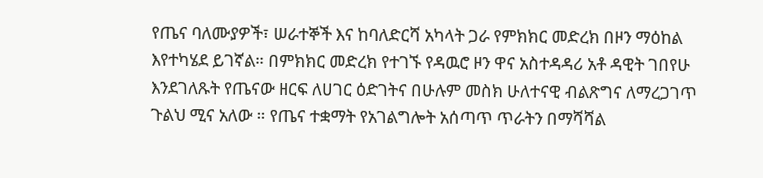የጤና ባለሙያዎች፣ ሠራተኞች እና ከባለድርሻ አካላት ጋራ የምክክር መድረክ በዞን ማዕከል እየተካሄደ ይገኛል። በምክክር መድረክ የተገኙ የዳዉሮ ዞን ዋና አስተዳዳሪ አቶ ዳዊት ገበየሁ እንደገለጹት የጤናው ዘርፍ ለሀገር ዕድገትና በሁሉም መስክ ሁለተናዊ ብልጽግና ለማረጋገጥ ጉልህ ሚና አለው ። የጤና ተቋማት የአገልግሎት አሰጣጥ ጥራትን በማሻሻል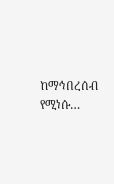ከማኅበረሰብ የሚነሱ…